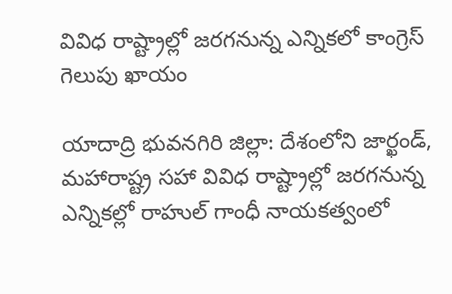వివిధ రాష్ట్రాల్లో జరగనున్న ఎన్నికలో కాంగ్రెస్ గెలుపు ఖాయం

యాదాద్రి భువనగిరి జిల్లా: దేశంలోని జార్ఖండ్, మహారాష్ట్ర సహా వివిధ రాష్ట్రాల్లో జరగనున్న ఎన్నికల్లో రాహుల్ గాంధీ నాయకత్వంలో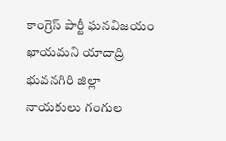కాంగ్రెస్ పార్టీ ఘనవిజయం ఖాయమని యాదాద్రి భువనగిరి జిల్లా నాయకులు గంగుల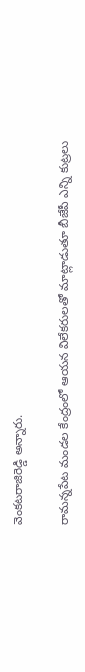వెంకటరాజిరెడ్డి అన్నారు.

రామన్నపేట మండల కేంద్రంలో ఆయన విలేకరులతో మాట్లాడుతూ బీజేపీ ఎన్ని కుట్రలు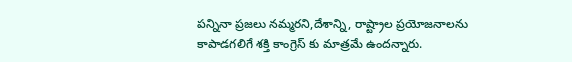పన్నినా ప్రజలు నమ్మరని,దేశాన్ని, రాష్ట్రాల ప్రయోజనాలను కాపాడగలిగే శక్తి కాంగ్రెస్ కు మాత్రమే ఉందన్నారు.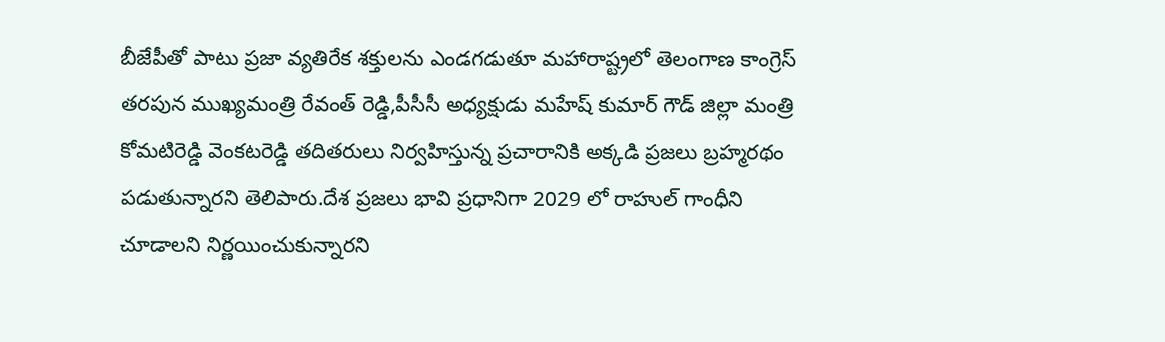బీజేపీతో పాటు ప్రజా వ్యతిరేక శక్తులను ఎండగడుతూ మహారాష్ట్రలో తెలంగాణ కాంగ్రెస్ తరపున ముఖ్యమంత్రి రేవంత్ రెడ్డి,పీసీసీ అధ్యక్షుడు మహేష్ కుమార్ గౌడ్ జిల్లా మంత్రి కోమటిరెడ్డి వెంకటరెడ్డి తదితరులు నిర్వహిస్తున్న ప్రచారానికి అక్కడి ప్రజలు బ్రహ్మరథం పడుతున్నారని తెలిపారు.దేశ ప్రజలు భావి ప్రధానిగా 2029 లో రాహుల్ గాంధీని చూడాలని నిర్ణయించుకున్నారని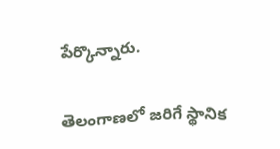పేర్కొన్నారు.

తెలంగాణలో జరిగే స్థానిక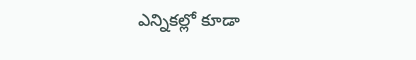ఎన్నికల్లో కూడా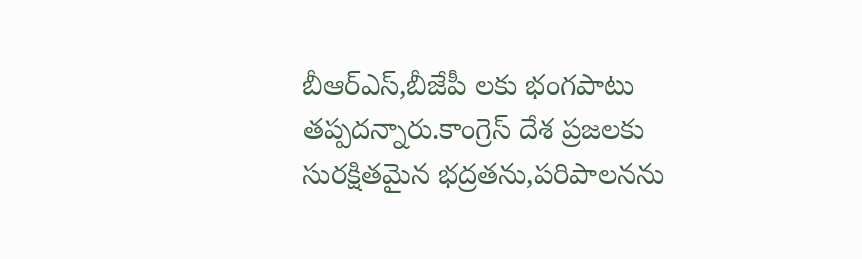బీఆర్ఎస్,బీజేపీ లకు భంగపాటు తప్పదన్నారు.కాంగ్రెస్ దేశ ప్రజలకు సురక్షితమైన భద్రతను,పరిపాలనను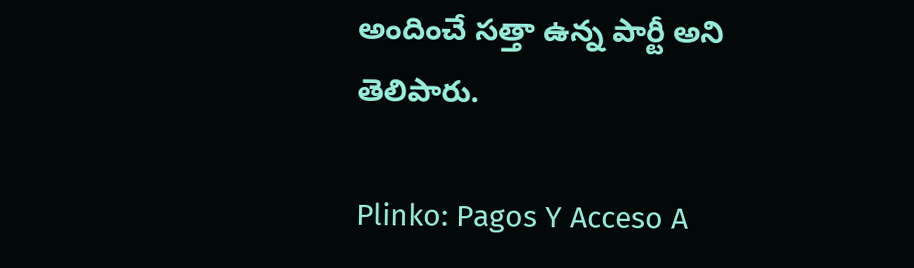అందించే సత్తా ఉన్న పార్టీ అని తెలిపారు.

Plinko: Pagos Y Acceso A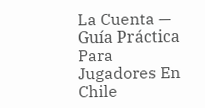La Cuenta — Guía Práctica Para Jugadores En Chile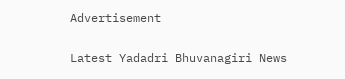Advertisement

Latest Yadadri Bhuvanagiri News